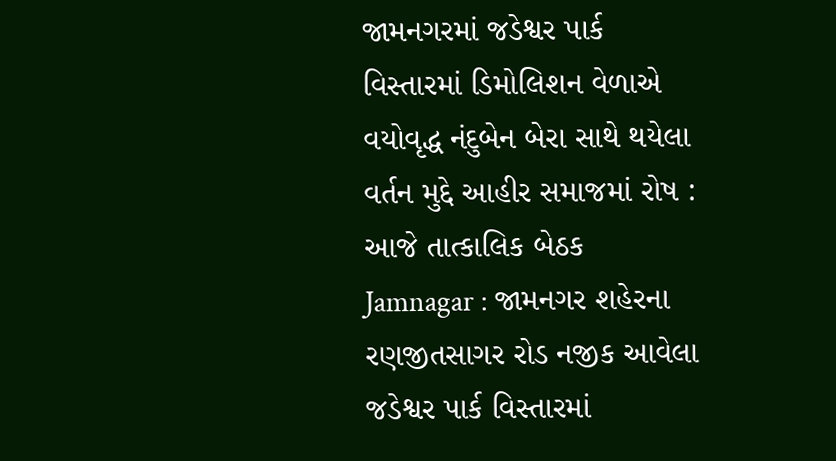જામનગરમાં જડેશ્વર પાર્ક વિસ્તારમાં ડિમોલિશન વેળાએ વયોવૃદ્ધ નંદુબેન બેરા સાથે થયેલા વર્તન મુદ્દે આહીર સમાજમાં રોષ : આજે તાત્કાલિક બેઠક
Jamnagar : જામનગર શહેરના રણજીતસાગર રોડ નજીક આવેલા જડેશ્વર પાર્ક વિસ્તારમાં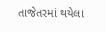તાજેતરમાં થયેલા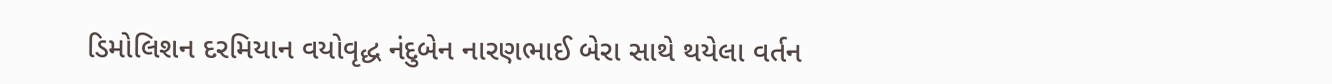ડિમોલિશન દરમિયાન વયોવૃદ્ધ નંદુબેન નારણભાઈ બેરા સાથે થયેલા વર્તન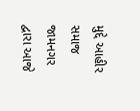મુદ્દે આહીર સમાજ જામનગર દ્વારા આજે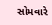સોમવારે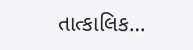તાત્કાલિક…